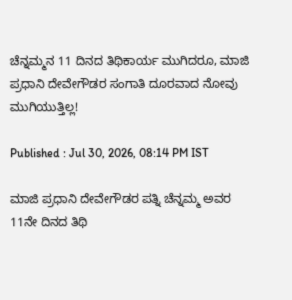ಚೆನ್ನಮ್ಮನ 11 ದಿನದ ತಿಥಿಕಾರ್ಯ ಮುಗಿದರೂ, ಮಾಜಿ ಪ್ರಧಾನಿ ದೇವೇಗೌಡರ ಸಂಗಾತಿ ದೂರವಾದ ನೋವು ಮುಗಿಯುತ್ತಿಲ್ಲ!

Published : Jul 30, 2026, 08:14 PM IST

ಮಾಜಿ ಪ್ರಧಾನಿ ದೇವೇಗೌಡರ ಪತ್ನಿ ಚೆನ್ನಮ್ಮ ಅವರ 11ನೇ ದಿನದ ತಿಥಿ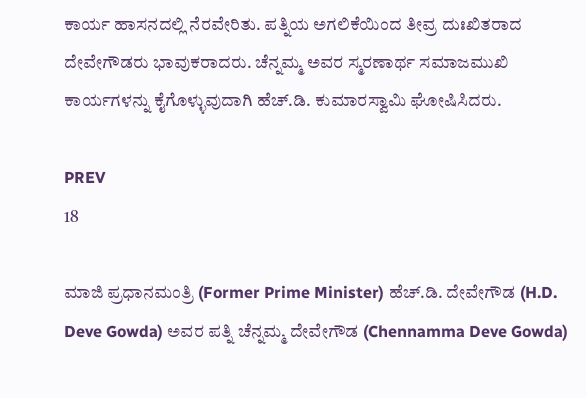ಕಾರ್ಯ ಹಾಸನದಲ್ಲಿ ನೆರವೇರಿತು. ಪತ್ನಿಯ ಅಗಲಿಕೆಯಿಂದ ತೀವ್ರ ದುಃಖಿತರಾದ ದೇವೇಗೌಡರು ಭಾವುಕರಾದರು. ಚೆನ್ನಮ್ಮ ಅವರ ಸ್ಮರಣಾರ್ಥ ಸಮಾಜಮುಖಿ ಕಾರ್ಯಗಳನ್ನು ಕೈಗೊಳ್ಳುವುದಾಗಿ ಹೆಚ್.ಡಿ. ಕುಮಾರಸ್ವಾಮಿ ಘೋಷಿಸಿದರು.

PREV
18

ಮಾಜಿ ಪ್ರಧಾನಮಂತ್ರಿ (Former Prime Minister) ಹೆಚ್.ಡಿ. ದೇವೇಗೌಡ (H.D. Deve Gowda) ಅವರ ಪತ್ನಿ ಚೆನ್ನಮ್ಮ ದೇವೇಗೌಡ (Chennamma Deve Gowda)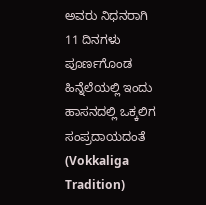ಅವರು ನಿಧನರಾಗಿ 11 ದಿನಗಳು ಪೂರ್ಣಗೊಂಡ ಹಿನ್ನೆಲೆಯಲ್ಲಿ ಇಂದು ಹಾಸನದಲ್ಲಿ ಒಕ್ಕಲಿಗ ಸಂಪ್ರದಾಯದಂತೆ (Vokkaliga Tradition)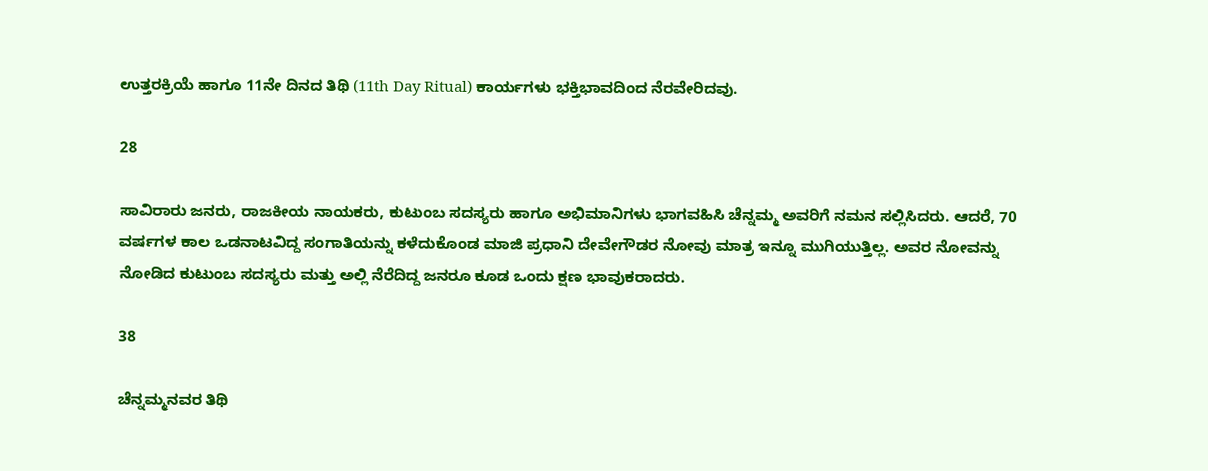ಉತ್ತರಕ್ರಿಯೆ ಹಾಗೂ 11ನೇ ದಿನದ ತಿಥಿ (11th Day Ritual) ಕಾರ್ಯಗಳು ಭಕ್ತಿಭಾವದಿಂದ ನೆರವೇರಿದವು.

28

ಸಾವಿರಾರು ಜನರು, ರಾಜಕೀಯ ನಾಯಕರು, ಕುಟುಂಬ ಸದಸ್ಯರು ಹಾಗೂ ಅಭಿಮಾನಿಗಳು ಭಾಗವಹಿಸಿ ಚೆನ್ನಮ್ಮ ಅವರಿಗೆ ನಮನ ಸಲ್ಲಿಸಿದರು. ಆದರೆ, 70 ವರ್ಷಗಳ ಕಾಲ ಒಡನಾಟವಿದ್ದ ಸಂಗಾತಿಯನ್ನು ಕಳೆದುಕೊಂಡ ಮಾಜಿ ಪ್ರಧಾನಿ ದೇವೇಗೌಡರ ನೋವು ಮಾತ್ರ ಇನ್ನೂ ಮುಗಿಯುತ್ತಿಲ್ಲ. ಅವರ ನೋವನ್ನು ನೋಡಿದ ಕುಟುಂಬ ಸದಸ್ಯರು ಮತ್ತು ಅಲ್ಲಿ ನೆರೆದಿದ್ದ ಜನರೂ ಕೂಡ ಒಂದು ಕ್ಷಣ ಭಾವುಕರಾದರು.

38

ಚೆನ್ನಮ್ಮನವರ ತಿಥಿ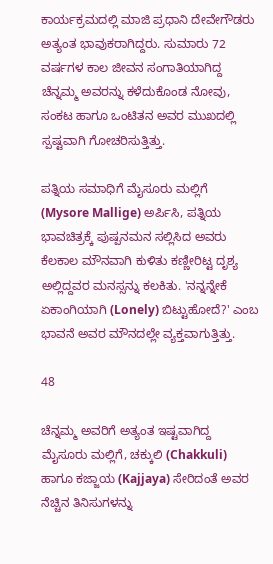ಕಾರ್ಯಕ್ರಮದಲ್ಲಿ ಮಾಜಿ ಪ್ರಧಾನಿ ದೇವೇಗೌಡರು ಅತ್ಯಂತ ಭಾವುಕರಾಗಿದ್ದರು. ಸುಮಾರು 72 ವರ್ಷಗಳ ಕಾಲ ಜೀವನ ಸಂಗಾತಿಯಾಗಿದ್ದ ಚೆನ್ನಮ್ಮ ಅವರನ್ನು ಕಳೆದುಕೊಂಡ ನೋವು, ಸಂಕಟ ಹಾಗೂ ಒಂಟಿತನ ಅವರ ಮುಖದಲ್ಲಿ ಸ್ಪಷ್ಟವಾಗಿ ಗೋಚರಿಸುತ್ತಿತ್ತು.

ಪತ್ನಿಯ ಸಮಾಧಿಗೆ ಮೈಸೂರು ಮಲ್ಲಿಗೆ (Mysore Mallige) ಅರ್ಪಿಸಿ, ಪತ್ನಿಯ ಭಾವಚಿತ್ರಕ್ಕೆ ಪುಷ್ಪನಮನ ಸಲ್ಲಿಸಿದ ಅವರು ಕೆಲಕಾಲ ಮೌನವಾಗಿ ಕುಳಿತು ಕಣ್ಣೀರಿಟ್ಟ ದೃಶ್ಯ ಅಲ್ಲಿದ್ದವರ ಮನಸ್ಸನ್ನು ಕಲಕಿತು. 'ನನ್ನನ್ನೇಕೆ ಏಕಾಂಗಿಯಾಗಿ (Lonely) ಬಿಟ್ಟುಹೋದೆ?' ಎಂಬ ಭಾವನೆ ಅವರ ಮೌನದಲ್ಲೇ ವ್ಯಕ್ತವಾಗುತ್ತಿತ್ತು.

48

ಚೆನ್ನಮ್ಮ ಅವರಿಗೆ ಅತ್ಯಂತ ಇಷ್ಟವಾಗಿದ್ದ ಮೈಸೂರು ಮಲ್ಲಿಗೆ, ಚಕ್ಕುಲಿ (Chakkuli) ಹಾಗೂ ಕಜ್ಜಾಯ (Kajjaya) ಸೇರಿದಂತೆ ಅವರ ನೆಚ್ಚಿನ ತಿನಿಸುಗಳನ್ನು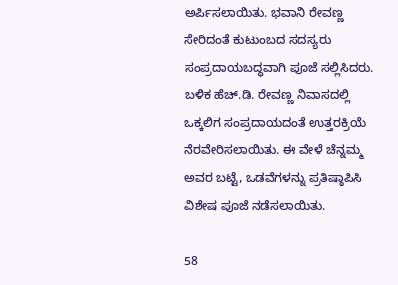ಅರ್ಪಿಸಲಾಯಿತು. ಭವಾನಿ ರೇವಣ್ಣ ಸೇರಿದಂತೆ ಕುಟುಂಬದ ಸದಸ್ಯರು ಸಂಪ್ರದಾಯಬದ್ಧವಾಗಿ ಪೂಜೆ ಸಲ್ಲಿಸಿದರು. ಬಳಿಕ ಹೆಚ್.ಡಿ. ರೇವಣ್ಣ ನಿವಾಸದಲ್ಲಿ ಒಕ್ಕಲಿಗ ಸಂಪ್ರದಾಯದಂತೆ ಉತ್ತರಕ್ರಿಯೆ ನೆರವೇರಿಸಲಾಯಿತು. ಈ ವೇಳೆ ಚೆನ್ನಮ್ಮ ಅವರ ಬಟ್ಟೆ, ಒಡವೆಗಳನ್ನು ಪ್ರತಿಷ್ಠಾಪಿಸಿ ವಿಶೇಷ ಪೂಜೆ ನಡೆಸಲಾಯಿತು.

58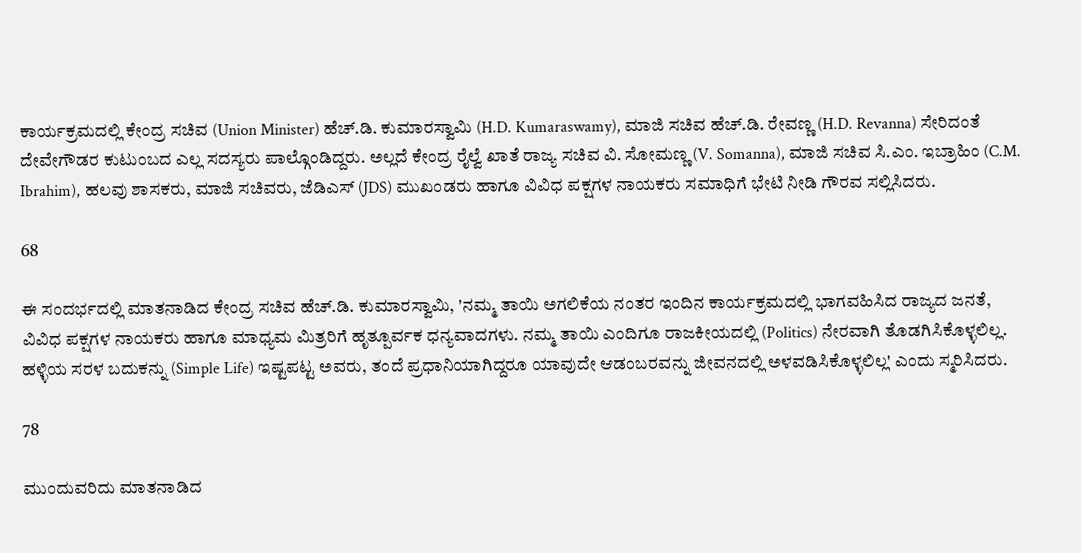ಕಾರ್ಯಕ್ರಮದಲ್ಲಿ ಕೇಂದ್ರ ಸಚಿವ (Union Minister) ಹೆಚ್.ಡಿ. ಕುಮಾರಸ್ವಾಮಿ (H.D. Kumaraswamy), ಮಾಜಿ ಸಚಿವ ಹೆಚ್.ಡಿ. ರೇವಣ್ಣ (H.D. Revanna) ಸೇರಿದಂತೆ ದೇವೇಗೌಡರ ಕುಟುಂಬದ ಎಲ್ಲ ಸದಸ್ಯರು ಪಾಲ್ಗೊಂಡಿದ್ದರು. ಅಲ್ಲದೆ ಕೇಂದ್ರ ರೈಲ್ವೆ ಖಾತೆ ರಾಜ್ಯ ಸಚಿವ ವಿ. ಸೋಮಣ್ಣ (V. Somanna), ಮಾಜಿ ಸಚಿವ ಸಿ.ಎಂ. ಇಬ್ರಾಹಿಂ (C.M. Ibrahim), ಹಲವು ಶಾಸಕರು, ಮಾಜಿ ಸಚಿವರು, ಜೆಡಿಎಸ್ (JDS) ಮುಖಂಡರು ಹಾಗೂ ವಿವಿಧ ಪಕ್ಷಗಳ ನಾಯಕರು ಸಮಾಧಿಗೆ ಭೇಟಿ ನೀಡಿ ಗೌರವ ಸಲ್ಲಿಸಿದರು.

68

ಈ ಸಂದರ್ಭದಲ್ಲಿ ಮಾತನಾಡಿದ ಕೇಂದ್ರ ಸಚಿವ ಹೆಚ್.ಡಿ. ಕುಮಾರಸ್ವಾಮಿ, 'ನಮ್ಮ ತಾಯಿ ಅಗಲಿಕೆಯ ನಂತರ ಇಂದಿನ ಕಾರ್ಯಕ್ರಮದಲ್ಲಿ ಭಾಗವಹಿಸಿದ ರಾಜ್ಯದ ಜನತೆ, ವಿವಿಧ ಪಕ್ಷಗಳ ನಾಯಕರು ಹಾಗೂ ಮಾಧ್ಯಮ ಮಿತ್ರರಿಗೆ ಹೃತ್ಪೂರ್ವಕ ಧನ್ಯವಾದಗಳು. ನಮ್ಮ ತಾಯಿ ಎಂದಿಗೂ ರಾಜಕೀಯದಲ್ಲಿ (Politics) ನೇರವಾಗಿ ತೊಡಗಿಸಿಕೊಳ್ಳಲಿಲ್ಲ. ಹಳ್ಳಿಯ ಸರಳ ಬದುಕನ್ನು (Simple Life) ಇಷ್ಟಪಟ್ಟ ಅವರು, ತಂದೆ ಪ್ರಧಾನಿಯಾಗಿದ್ದರೂ ಯಾವುದೇ ಆಡಂಬರವನ್ನು ಜೀವನದಲ್ಲಿ ಅಳವಡಿಸಿಕೊಳ್ಳಲಿಲ್ಲ' ಎಂದು ಸ್ಮರಿಸಿದರು.

78

ಮುಂದುವರಿದು ಮಾತನಾಡಿದ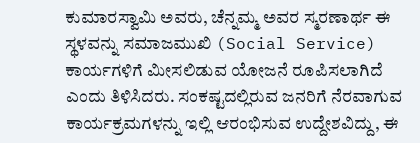ಕುಮಾರಸ್ವಾಮಿ ಅವರು, ಚೆನ್ನಮ್ಮ ಅವರ ಸ್ಮರಣಾರ್ಥ ಈ ಸ್ಥಳವನ್ನು ಸಮಾಜಮುಖಿ (Social Service) ಕಾರ್ಯಗಳಿಗೆ ಮೀಸಲಿಡುವ ಯೋಜನೆ ರೂಪಿಸಲಾಗಿದೆ ಎಂದು ತಿಳಿಸಿದರು. ಸಂಕಷ್ಟದಲ್ಲಿರುವ ಜನರಿಗೆ ನೆರವಾಗುವ ಕಾರ್ಯಕ್ರಮಗಳನ್ನು ಇಲ್ಲಿ ಆರಂಭಿಸುವ ಉದ್ದೇಶವಿದ್ದು, ಈ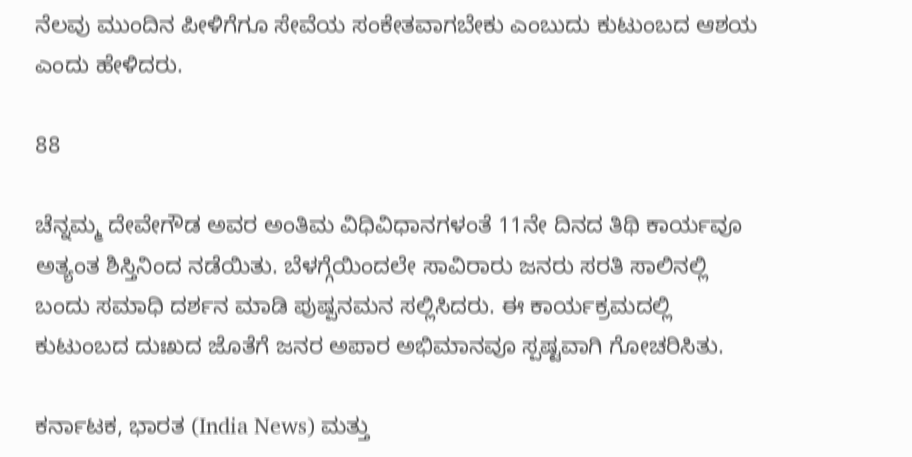ನೆಲವು ಮುಂದಿನ ಪೀಳಿಗೆಗೂ ಸೇವೆಯ ಸಂಕೇತವಾಗಬೇಕು ಎಂಬುದು ಕುಟುಂಬದ ಆಶಯ ಎಂದು ಹೇಳಿದರು.

88

ಚೆನ್ನಮ್ಮ ದೇವೇಗೌಡ ಅವರ ಅಂತಿಮ ವಿಧಿವಿಧಾನಗಳಂತೆ 11ನೇ ದಿನದ ತಿಥಿ ಕಾರ್ಯವೂ ಅತ್ಯಂತ ಶಿಸ್ತಿನಿಂದ ನಡೆಯಿತು. ಬೆಳಗ್ಗೆಯಿಂದಲೇ ಸಾವಿರಾರು ಜನರು ಸರತಿ ಸಾಲಿನಲ್ಲಿ ಬಂದು ಸಮಾಧಿ ದರ್ಶನ ಮಾಡಿ ಪುಷ್ಪನಮನ ಸಲ್ಲಿಸಿದರು. ಈ ಕಾರ್ಯಕ್ರಮದಲ್ಲಿ ಕುಟುಂಬದ ದುಃಖದ ಜೊತೆಗೆ ಜನರ ಅಪಾರ ಅಭಿಮಾನವೂ ಸ್ಪಷ್ಟವಾಗಿ ಗೋಚರಿಸಿತು.

ಕರ್ನಾಟಕ, ಭಾರತ (India News) ಮತ್ತು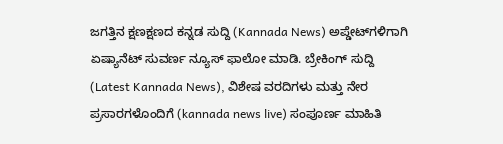ಜಗತ್ತಿನ ಕ್ಷಣಕ್ಷಣದ ಕನ್ನಡ ಸುದ್ದಿ (Kannada News) ಅಪ್ಡೇಟ್‌ಗಳಿಗಾಗಿ ಏಷ್ಯಾನೆಟ್ ಸುವರ್ಣ ನ್ಯೂಸ್‌ ಫಾಲೋ ಮಾಡಿ. ಬ್ರೇಕಿಂಗ್ ಸುದ್ದಿ (Latest Kannada News), ವಿಶೇಷ ವರದಿಗಳು ಮತ್ತು ನೇರ ಪ್ರಸಾರಗಳೊಂದಿಗೆ (kannada news live) ಸಂಪೂರ್ಣ ಮಾಹಿತಿ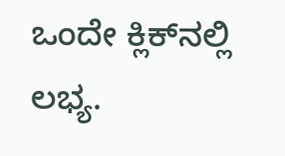ಒಂದೇ ಕ್ಲಿಕ್‌ನಲ್ಲಿ ಲಭ್ಯ.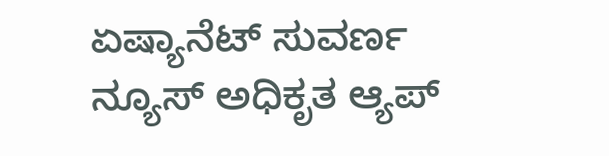ಏಷ್ಯಾನೆಟ್ ಸುವರ್ಣ ನ್ಯೂಸ್ ಅಧಿಕೃತ ಆ್ಯಪ್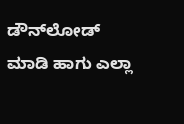ಡೌನ್‌ಲೋಡ್ ಮಾಡಿ ಹಾಗು ಎಲ್ಲಾ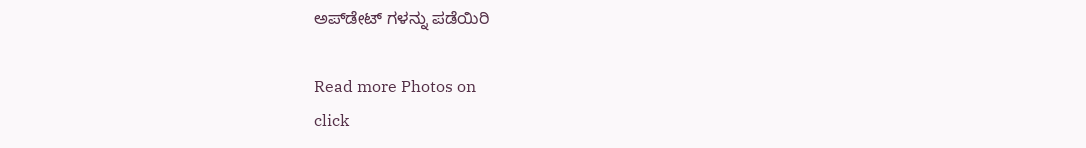ಅಪ್‌ಡೇಟ್ ಗಳನ್ನು ಪಡೆಯಿರಿ

Read more Photos on
click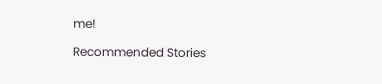me!

Recommended Stories